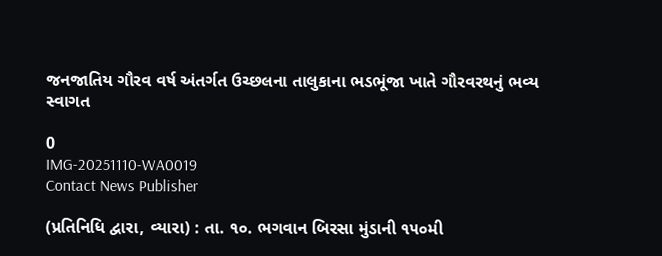જનજાતિય ગૌરવ વર્ષ અંતર્ગત ઉચ્છલના તાલુકાના ભડભૂંજા ખાતે ગૌરવરથનું ભવ્ય સ્વાગત

0
IMG-20251110-WA0019
Contact News Publisher

(પ્રતિનિધિ દ્વારા, વ્યારા) : તા. ૧૦. ભગવાન બિરસા મુંડાની ૧૫૦મી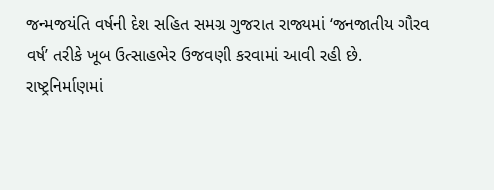જન્મજયંતિ વર્ષની દેશ સહિત સમગ્ર ગુજરાત રાજ્યમાં ‘જનજાતીય ગૌરવ વર્ષ’ તરીકે ખૂબ ઉત્સાહભેર ઉજવણી કરવામાં આવી રહી છે. રાષ્ટ્રનિર્માણમાં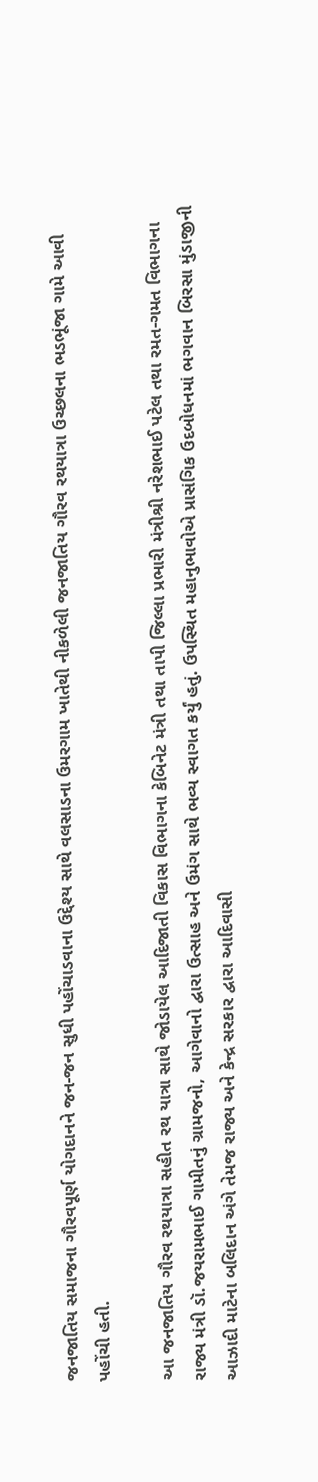જનજાતિય સમાજના ગૌરવપૂર્ણ યોગદાનને જન-જન સુધી પહોંચાડવાના ઉદ્દેશ્ય સાથે વલસાડના ઉમરગામ ખાતેથી નીકળેલી જનજાતિય ગૌરવ રથયાત્રા ઉચ્છલના ભડભૂંજા ગામે આવી પહોંચી હતી.

આ જનજાતિય ગૌરવ રથયાત્રા સહીત રથ યાત્રા સાથે જોડાયેલ આદિજાતી વિકાસ વિભાગના કેબિનેટ મંત્રી તથા તાપી જિલ્લા પ્રભારી મંત્રીશ્રી નરેશભાઈ પટેલ તથા રમત-ગમત વિભાગના રાજ્ય મંત્રી ડૉ.જયરામભાઈ ગામીતનું ગ્રામજનો, આગેવાનો દ્વારા ઉત્સાહ અને ઉમંગ સાથે ભવ્ય સ્વાગત કર્યું હતું. ઉપસ્થિત મહાનુભાવોએ પ્રાસંગિક ઉદબોધનમાં ભગવાન બિરસા મુંડાજીની આઝાદી માટેના બલિદાન અંગે તેમજ રાજ્ય અને કેન્દ્ર સરકાર દ્વારા આદિવાસી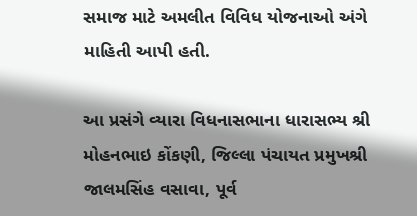સમાજ માટે અમલીત વિવિધ યોજનાઓ અંગે માહિતી આપી હતી.

આ પ્રસંગે વ્યારા વિધનાસભાના ધારાસભ્ય શ્રી મોહનભાઇ કોંકણી, જિલ્લા પંચાયત પ્રમુખશ્રી જાલમસિંહ વસાવા, પૂર્વ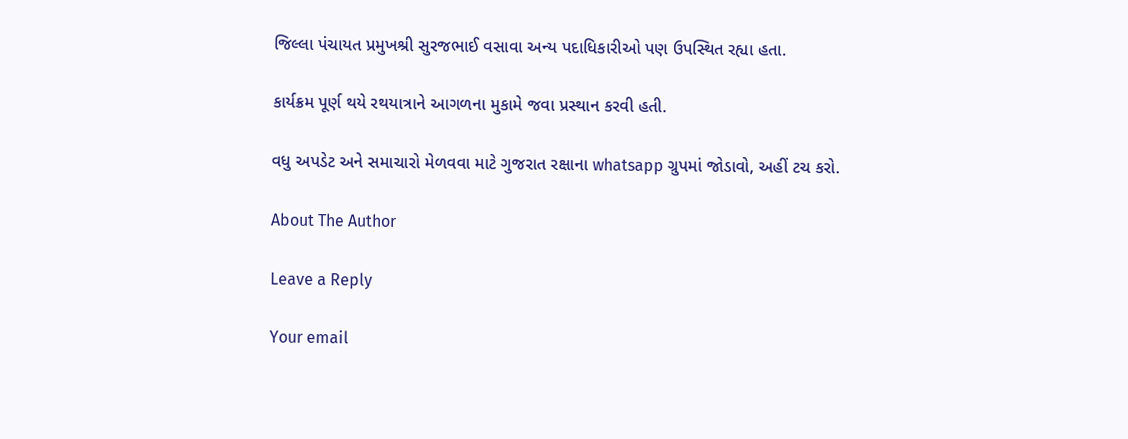જિલ્લા પંચાયત પ્રમુખશ્રી સુરજભાઈ વસાવા અન્ય પદાધિકારીઓ પણ ઉપસ્થિત રહ્યા હતા.

કાર્યક્રમ પૂર્ણ થયે રથયાત્રાને આગળના મુકામે જવા પ્રસ્થાન કરવી હતી.

વધુ અપડેટ અને સમાચારો મેળવવા માટે ગુજરાત રક્ષાના whatsapp ગ્રુપમાં જોડાવો, અહીં ટચ કરો.

About The Author

Leave a Reply

Your email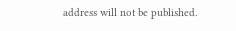address will not be published.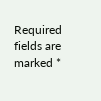Required fields are marked *